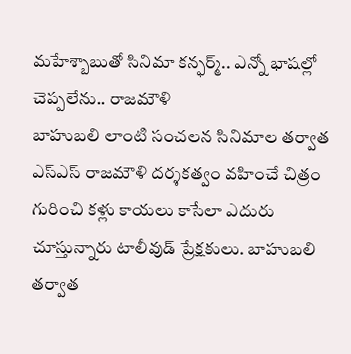మహేశ్బాబుతో సినిమా కన్ఫర్మ్.. ఎన్నో భాషల్లో చెప్పలేను.. రాజమౌళి
బాహుబలి లాంటి సంచలన సినిమాల తర్వాత ఎస్ఎస్ రాజమౌళి దర్శకత్వం వహించే చిత్రం గురించి కళ్లు కాయలు కాసేలా ఎదురు చూస్తున్నారు టాలీవుడ్ ప్రేక్షకులు. బాహుబలి తర్వాత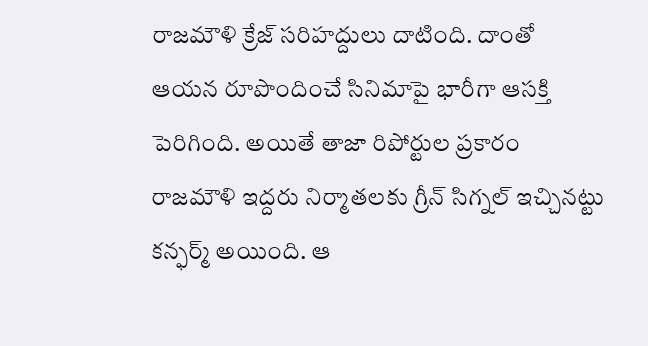రాజమౌళి క్రేజ్ సరిహద్దులు దాటింది. దాంతో ఆయన రూపొందించే సినిమాపై భారీగా ఆసక్తి పెరిగింది. అయితే తాజా రిపోర్టుల ప్రకారం రాజమౌళి ఇద్దరు నిర్మాతలకు గ్రీన్ సిగ్నల్ ఇచ్చినట్టు కన్ఫర్మ్ అయింది. ఆ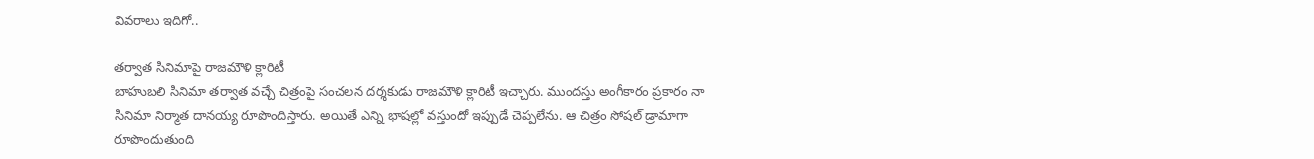వివరాలు ఇదిగో..

తర్వాత సినిమాపై రాజమౌళి క్లారిటీ
బాహుబలి సినిమా తర్వాత వచ్చే చిత్రంపై సంచలన దర్శకుడు రాజమౌళి క్లారిటీ ఇచ్చారు. ముందస్తు అంగీకారం ప్రకారం నా సినిమా నిర్మాత దానయ్య రూపొందిస్తారు. అయితే ఎన్ని భాషల్లో వస్తుందో ఇప్పుడే చెప్పలేను. ఆ చిత్రం సోషల్ డ్రామాగా రూపొందుతుంది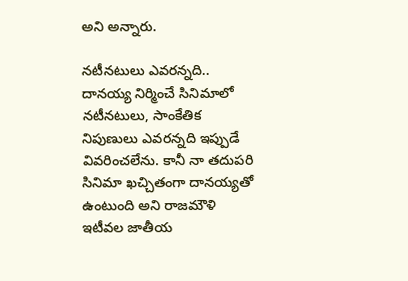అని అన్నారు.

నటీనటులు ఎవరన్నది..
దానయ్య నిర్మించే సినిమాలో నటీనటులు, సాంకేతిక నిపుణులు ఎవరన్నది ఇప్పుడే వివరించలేను. కానీ నా తదుపరి సినిమా ఖచ్చితంగా దానయ్యతో ఉంటుంది అని రాజమౌళి ఇటీవల జాతీయ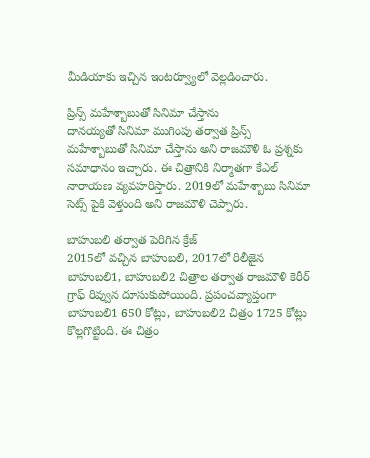మీడియాకు ఇచ్చిన ఇంటర్వ్యూలో వెల్లడించారు.

ప్రిన్స్ మహేశ్బాబుతో సినిమా చేస్తాను
దానయ్యతో సినిమా ముగింపు తర్వాత ప్రిన్స్ మహేశ్బాబుతో సినిమా చేస్తాను అని రాజమౌళి ఓ ప్రశ్నకు సమాధానం ఇచ్చారు. ఈ చిత్రానికి నిర్మాతగా కేఎల్ నారాయణ వ్యవహరిస్తారు. 2019లో మహేశ్బాబు సినిమా సెట్స్ పైకి వెళ్తుంది అని రాజమౌళి చెప్పారు.

బాహుబలి తర్వాత పెరిగిన క్రేజ్
2015లో వచ్చిన బాహుబలి, 2017లో రిలీజైన బాహుబలి1, బాహుబలి2 చిత్రాల తర్వాత రాజమౌళి కెరీర్ గ్రాఫ్ రివ్వున దూసుకుపోయింది. ప్రపంచవ్యాప్తంగా బాహుబలి1 650 కోట్లు, బాహుబలి2 చిత్రం 1725 కోట్లు కొల్లగొట్టింది. ఈ చిత్రం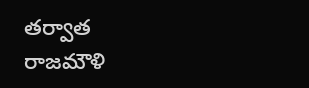తర్వాత రాజమౌళి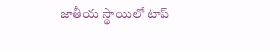జాతీయ స్థాయిలో టాప్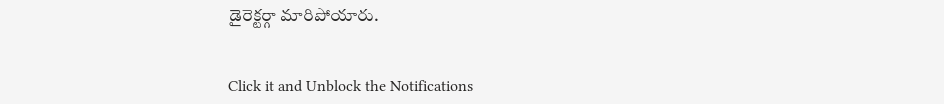డైరెక్టర్గా మారిపోయారు.


Click it and Unblock the Notifications